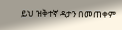ይህ ዝቅተኛ ዳታን በመጠቀም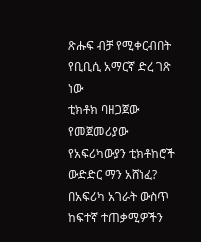ጽሑፍ ብቻ የሚቀርብበት የቢቢሲ አማርኛ ድረ ገጽ ነው
ቲክቶክ ባዘጋጀው የመጀመሪያው የአፍሪካውያን ቲክቶከሮች ውድድር ማን አሸነፈ?
በአፍሪካ አገራት ውስጥ ከፍተኛ ተጠቃሚዎችን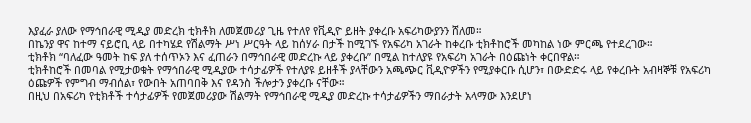እያፈራ ያለው የማኅበራዊ ሚዲያ መድረክ ቲክቶክ ለመጀመሪያ ጊዜ የተለየ የቪዲዮ ይዘት ያቀረቡ አፍሪካውያንን ሸለመ።
በኬንያ ዋና ከተማ ናይሮቢ ላይ በተካሄደ የሽልማት ሥነ ሥርዓት ላይ ከሰሃራ በታች ከሚገኙ የአፍሪካ አገራት ከቀረቡ ቲክቶከሮች መካከል ነው ምርጫ የተደረገው።
ቲክቶክ “ባለፈው ዓመት ከፍ ያለ ተሰጥኦን እና ፈጠራን በማኅበራዊ መድረኩ ላይ ያቀረቡ” በሚል ከተለያዩ የአፍሪካ አገራት በዕጩነት ቀርበዋል።
ቲክቶከሮች በመባል የሚታወቁት የማኅበራዊ ሚዲያው ተሳታፊዎች የተለያዩ ይዘቶች ያላቸውን አጫጭር ቪዲዮዎችን የሚያቀርቡ ሲሆን፣ በውድድሩ ላይ የቀረቡት አብዛኞቹ የአፍሪካ ዕጩዎች የምግብ ማብሰል፣ የውበት አጠባበቅ እና የዳንስ ችሎታን ያቀረቡ ናቸው።
በዚህ በአፍሪካ የቲክቶች ተሳታፊዎች የመጀመሪያው ሽልማት የማኅበራዊ ሚዲያ መድረኩ ተሳታፊዎችን ማበራታት አላማው እንደሆነ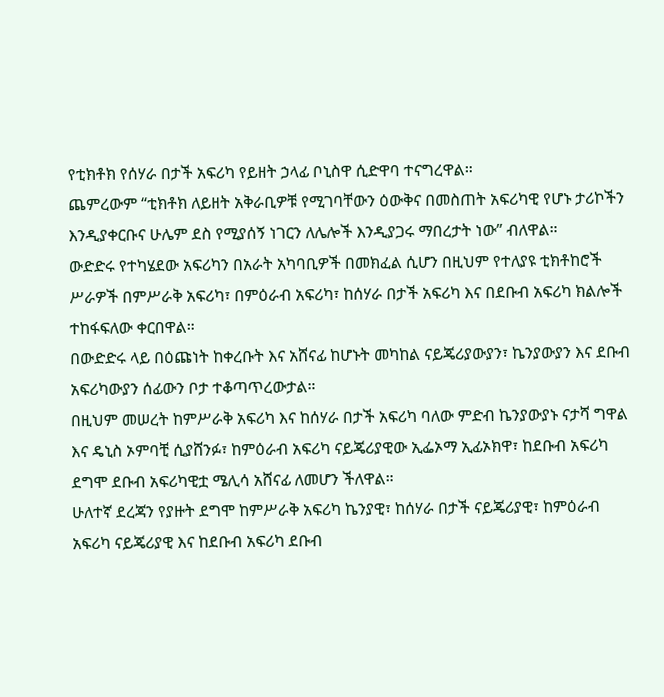የቲክቶክ የሰሃራ በታች አፍሪካ የይዘት ኃላፊ ቦኒስዋ ሲድዋባ ተናግረዋል።
ጨምረውም “ቲክቶክ ለይዘት አቅራቢዎቹ የሚገባቸውን ዕውቅና በመስጠት አፍሪካዊ የሆኑ ታሪኮችን እንዲያቀርቡና ሁሌም ደስ የሚያሰኝ ነገርን ለሌሎች እንዲያጋሩ ማበረታት ነው” ብለዋል።
ውድድሩ የተካሄደው አፍሪካን በአራት አካባቢዎች በመክፈል ሲሆን በዚህም የተለያዩ ቲክቶከሮች ሥራዎች በምሥራቅ አፍሪካ፣ በምዕራብ አፍሪካ፣ ከሰሃራ በታች አፍሪካ እና በደቡብ አፍሪካ ክልሎች ተከፋፍለው ቀርበዋል።
በውድድሩ ላይ በዕጩነት ከቀረቡት እና አሸናፊ ከሆኑት መካከል ናይጄሪያውያን፣ ኬንያውያን እና ደቡብ አፍሪካውያን ሰፊውን ቦታ ተቆጣጥረውታል።
በዚህም መሠረት ከምሥራቅ አፍሪካ እና ከሰሃራ በታች አፍሪካ ባለው ምድብ ኬንያውያኑ ናታሻ ግዋል እና ዴኒስ ኦምባቺ ሲያሸንፉ፣ ከምዕራብ አፍሪካ ናይጄሪያዊው ኢፌኦማ ኢፊኦክዋ፣ ከደቡብ አፍሪካ ደግሞ ደቡብ አፍሪካዊቷ ሜሊሳ አሸናፊ ለመሆን ችለዋል።
ሁለተኛ ደረጃን የያዙት ደግሞ ከምሥራቅ አፍሪካ ኬንያዊ፣ ከሰሃራ በታች ናይጄሪያዊ፣ ከምዕራብ አፍሪካ ናይጄሪያዊ እና ከደቡብ አፍሪካ ደቡብ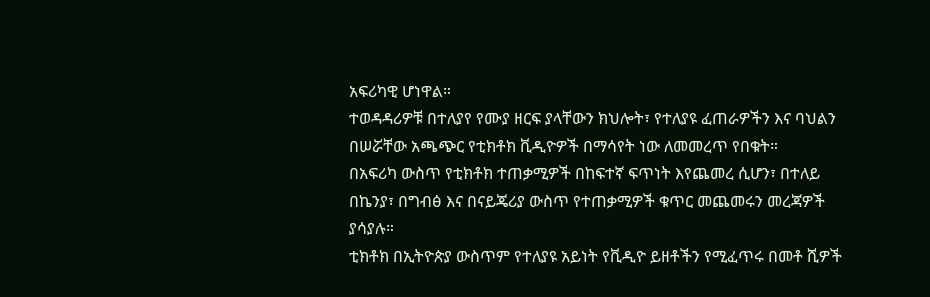አፍሪካዊ ሆነዋል።
ተወዳዳሪዎቹ በተለያየ የሙያ ዘርፍ ያላቸውን ክህሎት፣ የተለያዩ ፈጠራዎችን እና ባህልን በሠሯቸው አጫጭር የቲክቶክ ቪዲዮዎች በማሳየት ነው ለመመረጥ የበቁት።
በአፍሪካ ውስጥ የቲክቶክ ተጠቃሚዎች በከፍተኛ ፍጥነት እየጨመረ ሲሆን፣ በተለይ በኬንያ፣ በግብፅ እና በናይጄሪያ ውስጥ የተጠቃሚዎች ቁጥር መጨመሩን መረጃዎች ያሳያሉ።
ቲክቶክ በኢትዮጵያ ውስጥም የተለያዩ አይነት የቪዲዮ ይዘቶችን የሚፈጥሩ በመቶ ሺዎች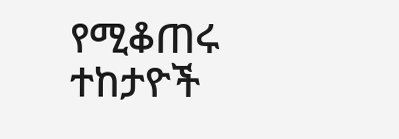የሚቆጠሩ ተከታዮች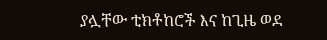ያሏቸው ቲክቶከሮች እና ከጊዜ ወደ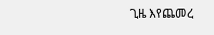ጊዜ እየጨመረ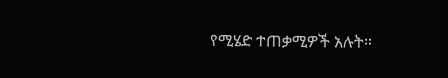የሚሄድ ተጠቃሚዎች አሉት።